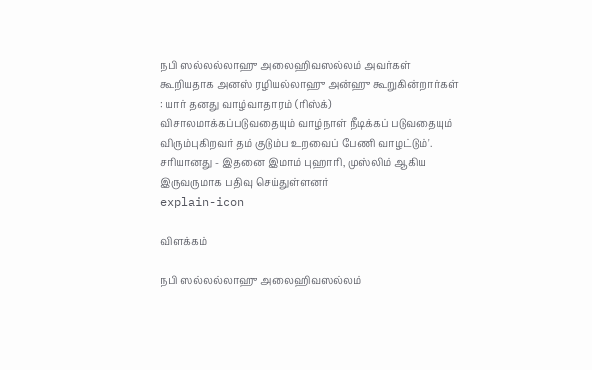நபி ஸல்லல்லாஹு அலைஹிவஸல்லம் அவர்கள் கூறியதாக அனஸ் ரழியல்லாஹு அன்ஹு கூறுகின்றார்கள் : யார் தனது வாழ்வாதாரம் (ரிஸ்க்) விசாலமாக்கப்படுவதையும் வாழ்நாள் நீடிக்கப் படுவதையும் விரும்புகிறவர் தம் குடும்ப உறவைப் பேணி வாழட்டும்'. சரியானது - இதனை இமாம் புஹாரி, முஸ்லிம் ஆகிய இருவருமாக பதிவு செய்துள்ளனர்
explain-icon

விளக்கம்

நபி ஸல்லல்லாஹு அலைஹிவஸல்லம்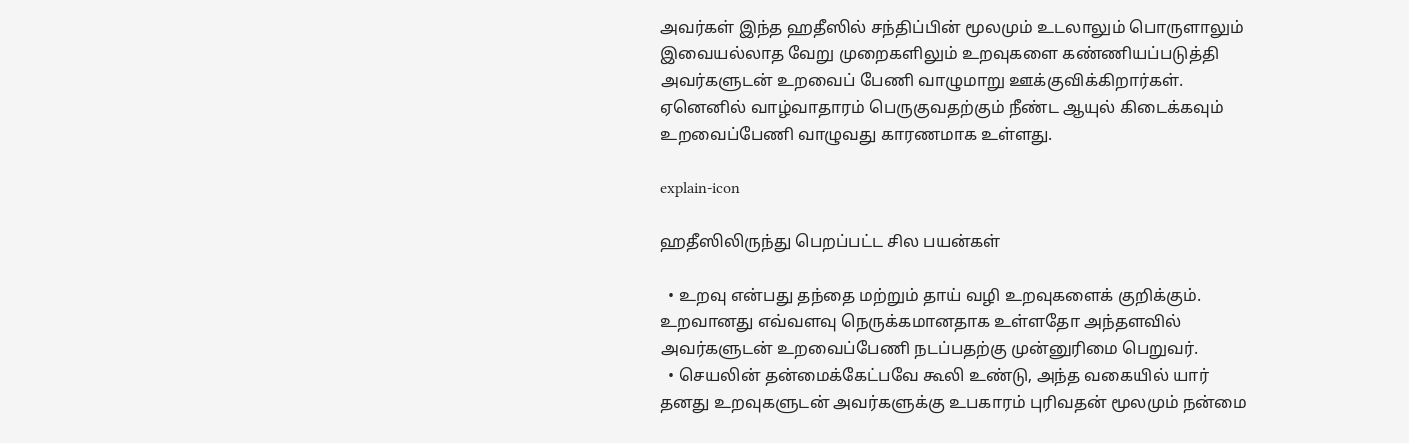அவர்கள் இந்த ஹதீஸில் சந்திப்பின் மூலமும் உடலாலும் பொருளாலும் இவையல்லாத வேறு முறைகளிலும் உறவுகளை கண்ணியப்படுத்தி அவர்களுடன் உறவைப் பேணி வாழுமாறு ஊக்குவிக்கிறார்கள். ஏனெனில் வாழ்வாதாரம் பெருகுவதற்கும் நீண்ட ஆயுல் கிடைக்கவும் உறவைப்பேணி வாழுவது காரணமாக உள்ளது.

explain-icon

ஹதீஸிலிருந்து பெறப்பட்ட சில பயன்கள்

  • உறவு என்பது தந்தை மற்றும் தாய் வழி உறவுகளைக் குறிக்கும். உறவானது எவ்வளவு நெருக்கமானதாக உள்ளதோ அந்தளவில் அவர்களுடன் உறவைப்பேணி நடப்பதற்கு முன்னுரிமை பெறுவர்.
  • செயலின் தன்மைக்கேட்பவே கூலி உண்டு, அந்த வகையில் யார் தனது உறவுகளுடன் அவர்களுக்கு உபகாரம் புரிவதன் மூலமும் நன்மை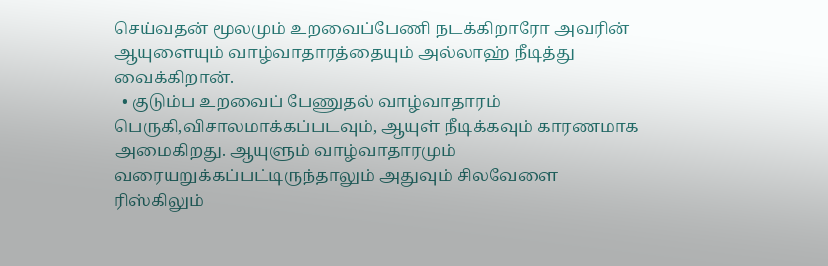செய்வதன் மூலமும் உறவைப்பேணி நடக்கிறாரோ அவரின் ஆயுளையும் வாழ்வாதாரத்தையும் அல்லாஹ் நீடித்து வைக்கிறான்.
  • குடும்ப உறவைப் பேணுதல் வாழ்வாதாரம் பெருகி,விசாலமாக்கப்படவும், ஆயுள் நீடிக்கவும் காரணமாக அமைகிறது. ஆயுளும் வாழ்வாதாரமும் வரையறுக்கப்பட்டிருந்தாலும் அதுவும் சிலவேளை ரிஸ்கிலும்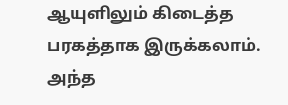ஆயுளிலும் கிடைத்த பரகத்தாக இருக்கலாம். அந்த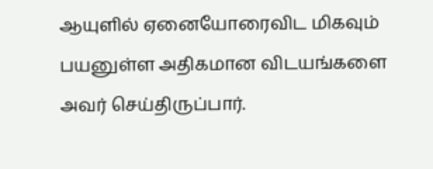ஆயுளில் ஏனையோரைவிட மிகவும் பயனுள்ள அதிகமான விடயங்களை அவர் செய்திருப்பார்.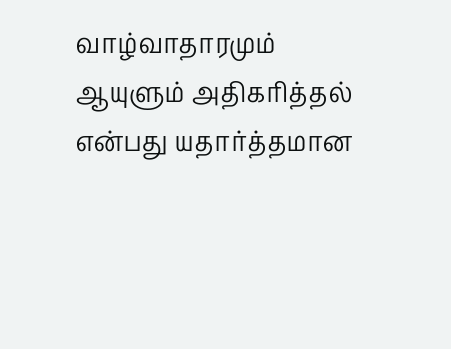வாழ்வாதாரமும் ஆயுளும் அதிகரித்தல் என்பது யதார்த்தமான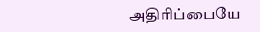அதிரிப்பையே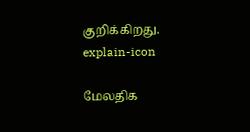குறிக்கிறது.
explain-icon

மேலதிக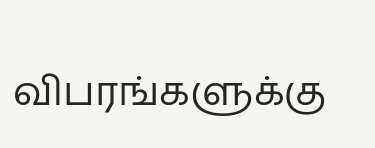விபரங்களுக்கு